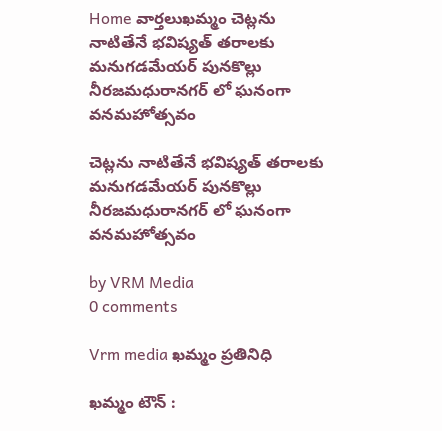Home వార్తలుఖమ్మం చెట్లను నాటితేనే భవిష్యత్ తరాలకు మనుగడమేయర్ పునకొల్లు నీరజమధురానగర్ లో ఘనంగా వనమహోత్సవం

చెట్లను నాటితేనే భవిష్యత్ తరాలకు మనుగడమేయర్ పునకొల్లు నీరజమధురానగర్ లో ఘనంగా వనమహోత్సవం

by VRM Media
0 comments

Vrm media ఖమ్మం ప్రతినిధి

ఖమ్మం టౌన్ :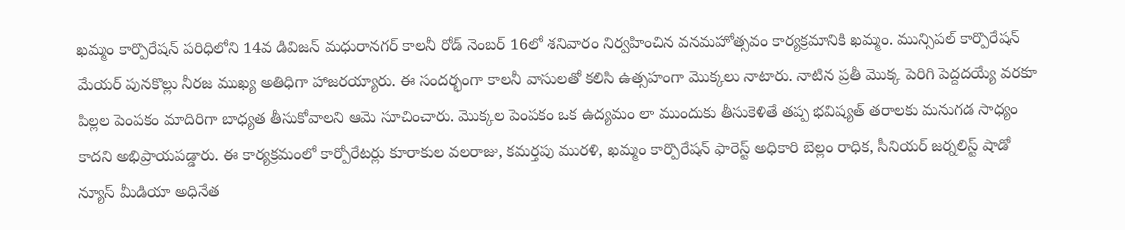ఖమ్మం కార్పొరేషన్ పరిధిలోని 14వ డివిజన్ మధురానగర్ కాలనీ రోడ్ నెంబర్ 16లో శనివారం నిర్వహించిన వనమహోత్సవం కార్యక్రమానికి ఖమ్మం. మున్సిపల్ కార్పొరేషన్ మేయర్ పునకొల్లు నీరజ ముఖ్య అతిధిగా హాజరయ్యారు. ఈ సందర్భంగా కాలనీ వాసులతో కలిసి ఉత్సహంగా మొక్కలు నాటారు. నాటిన ప్రతీ మొక్క పెరిగి పెద్దదయ్యే వరకూ పిల్లల పెంపకం మాదిరిగా బాధ్యత తీసుకోవాలని ఆమె సూచించారు. మొక్కల పెంపకం ఒక ఉద్యమం లా ముందుకు తీసుకెళితే తప్ప భవిష్యత్ తరాలకు మనుగడ సాధ్యం కాదని అభిప్రాయపడ్డారు. ఈ కార్యక్రమంలో కార్పోరేటర్లు కూరాకుల వలరాజు, కమర్తపు మురళి, ఖమ్మం కార్పొరేషన్ ఫారెస్ట్ అధికారి బెల్లం రాధిక, సీనియర్ జర్నలిస్ట్ షాడో న్యూస్ మీడియా అధినేత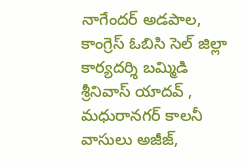నాగేందర్ అడపాల, కాంగ్రెస్ ఓబిసి సెల్ జిల్లా కార్యదర్శి బమ్మిడి శ్రీనివాస్ యాదవ్ , మధురానగర్ కాలనీ వాసులు అజీజ్,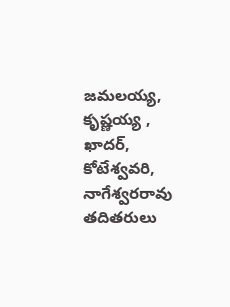జమలయ్య, కృష్ణయ్య , ఖాదర్, కోటేశ్వవరి, నాగేశ్వరరావు తదితరులు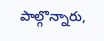పాల్గొన్నారు,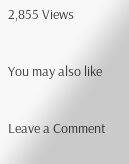2,855 Views

You may also like

Leave a Comment